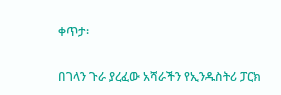ቀጥታ፡

በገላን ጉራ ያረፈው አሻራችን የኢንዱስትሪ ፓርክ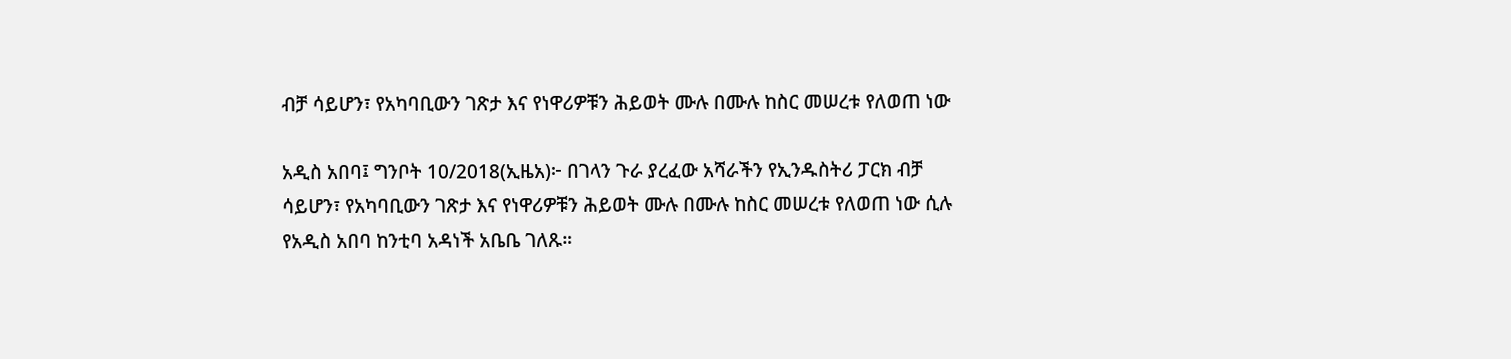ብቻ ሳይሆን፣ የአካባቢውን ገጽታ እና የነዋሪዎቹን ሕይወት ሙሉ በሙሉ ከስር መሠረቱ የለወጠ ነው

አዲስ አበባ፤ ግንቦት 10/2018(ኢዜአ)፦ በገላን ጉራ ያረፈው አሻራችን የኢንዱስትሪ ፓርክ ብቻ ሳይሆን፣ የአካባቢውን ገጽታ እና የነዋሪዎቹን ሕይወት ሙሉ በሙሉ ከስር መሠረቱ የለወጠ ነው ሲሉ የአዲስ አበባ ከንቲባ አዳነች አቤቤ ገለጹ።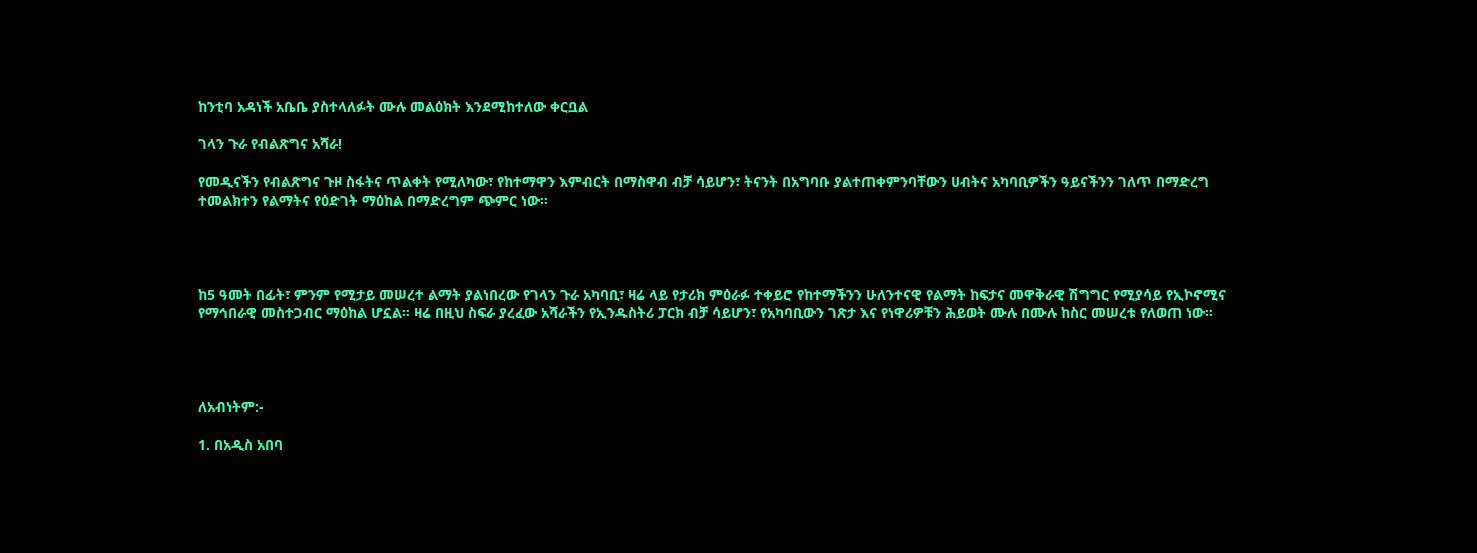ከንቲባ አዳነች አቤቤ ያስተላለፉት ሙሉ መልዕክት እንደሚከተለው ቀርቧል

ገላን ጉራ የብልጽግና አሻራ!

የመዲናችን የብልጽግና ጉዞ ስፋትና ጥልቀት የሚለካው፣ የከተማዋን እምብርት በማስዋብ ብቻ ሳይሆን፣ ትናንት በአግባቡ ያልተጠቀምንባቸውን ሀብትና አካባቢዎችን ዓይናችንን ገለጥ በማድረግ ተመልክተን የልማትና የዕድገት ማዕከል በማድረግም ጭምር ነው።




ከ5 ዓመት በፊት፣ ምንም የሚታይ መሠረተ ልማት ያልነበረው የገላን ጉራ አካባቢ፣ ዛሬ ላይ የታሪክ ምዕራፉ ተቀይሮ የከተማችንን ሁለንተናዊ የልማት ከፍታና መዋቅራዊ ሽግግር የሚያሳይ የኢኮኖሚና የማኅበራዊ መስተጋብር ማዕከል ሆኗል። ዛሬ በዚህ ስፍራ ያረፈው አሻራችን የኢንዱስትሪ ፓርክ ብቻ ሳይሆን፣ የአካባቢውን ገጽታ እና የነዋሪዎቹን ሕይወት ሙሉ በሙሉ ከስር መሠረቱ የለወጠ ነው።




ለአብነትም:-

1. በአዲስ አበባ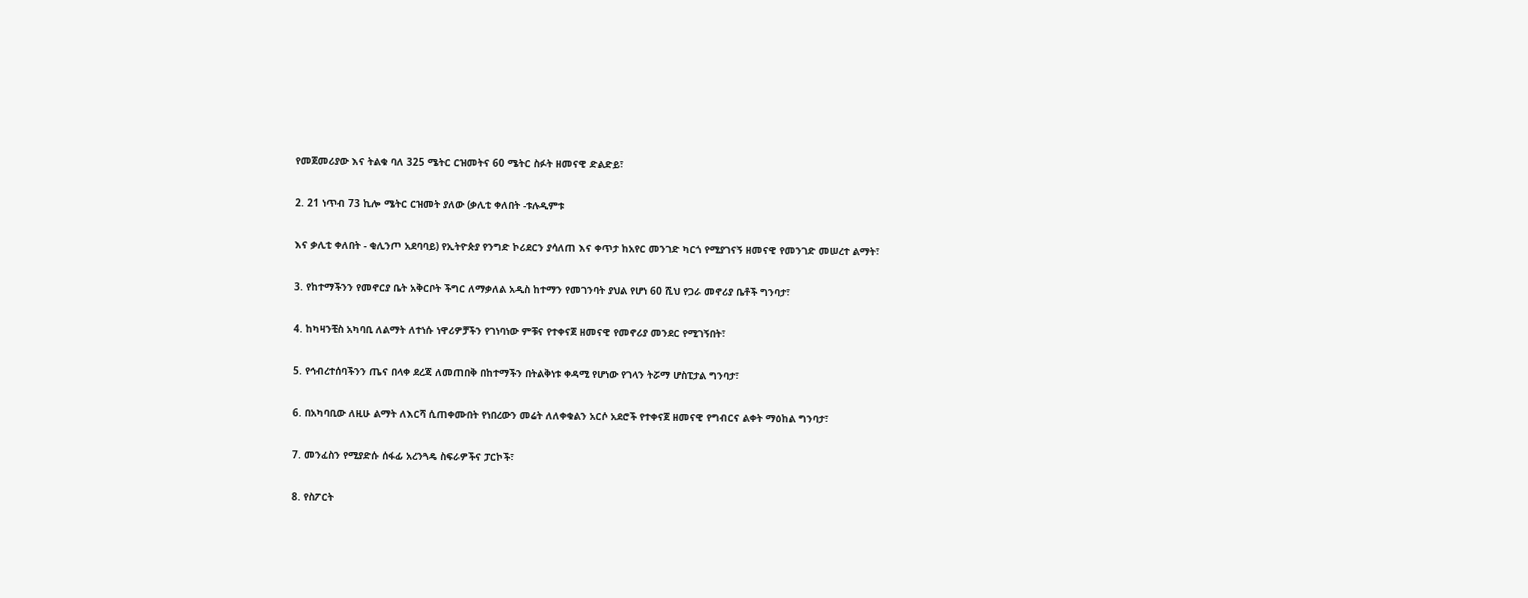የመጀመሪያው እና ትልቁ ባለ 325 ሜትር ርዝመትና 60 ሜትር ስፉት ዘመናዊ ድልድይ፣

2. 21 ነጥብ 73 ኪሎ ሜትር ርዝመት ያለው (ቃሊቲ ቀለበት -ቱሉዲምቱ

እና ቃሊቲ ቀለበት - ቂሊንጦ አደባባይ) የኢትዮጵያ የንግድ ኮሪደርን ያሳለጠ እና ቀጥታ ከአየር መንገድ ካርጎ የሚያገናኝ ዘመናዊ የመንገድ መሠረተ ልማት፣

3. የከተማችንን የመኖርያ ቤት አቅርቦት ችግር ለማቃለል አዲስ ከተማን የመገንባት ያህል የሆነ 60 ሺህ የጋራ መኖሪያ ቤቶች ግንባታ፣

4. ከካዛንቺስ አካባቢ ለልማት ለተነሱ ነዋሪዎቻችን የገነባነው ምቹና የተቀናጀ ዘመናዊ የመኖሪያ መንደር የሚገኝበት፣

5. የኅብረተሰባችንን ጤና በላቀ ደረጃ ለመጠበቅ በከተማችን በትልቅነቱ ቀዳሚ የሆነው የገላን ትሯማ ሆስፒታል ግንባታ፣

6. በአካባቢው ለዚሁ ልማት ለእርሻ ሲጠቀሙበት የነበረውን መሬት ለለቀቁልን አርሶ አደሮች የተቀናጀ ዘመናዊ የግብርና ልቀት ማዕከል ግንባታ፣

7. መንፈስን የሚያድሱ ሰፋፊ አረንጓዴ ስፍራዎችና ፓርኮች፣

8. የስፖርት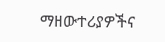ማዘውተሪያዎችና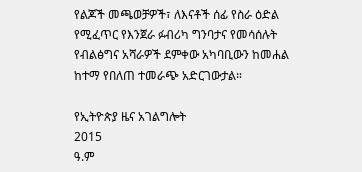የልጆች መጫወቻዎች፣ ለእናቶች ሰፊ የስራ ዕድል የሚፈጥር የእንጀራ ፉብሪካ ግንባታና የመሳሰሉት የብልፅግና አሻራዎች ደምቀው አካባቢውን ከመሐል ከተማ የበለጠ ተመራጭ አድርገውታል።

የኢትዮጵያ ዜና አገልግሎት
2015
ዓ.ም